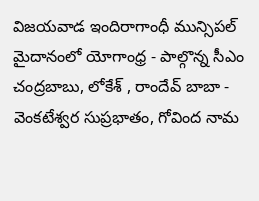విజయవాడ ఇందిరాగాంధీ మున్సిపల్ మైదానంలో యోగాంధ్ర - పాల్గొన్న సీఎం చంద్రబాబు, లోకేశ్ , రాందేవ్ బాబా - వెంకటేశ్వర సుప్రభాతం, గోవింద నామ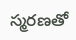స్మరణతో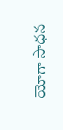యోగా సాధన